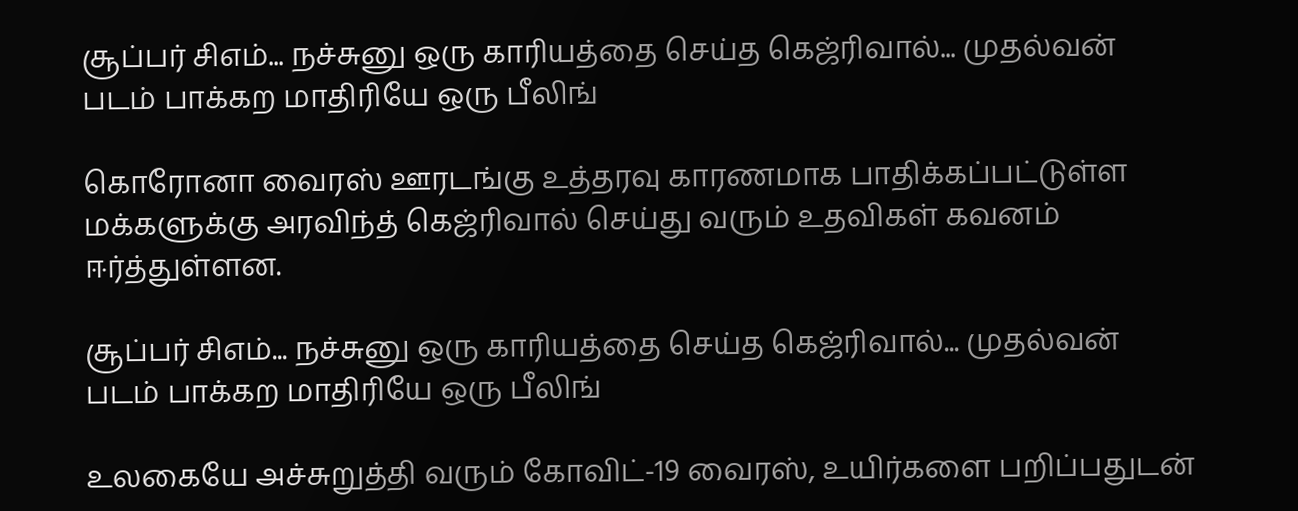சூப்பர் சிஎம்... நச்சுனு ஒரு காரியத்தை செய்த கெஜ்ரிவால்... முதல்வன் படம் பாக்கற மாதிரியே ஒரு பீலிங்

கொரோனா வைரஸ் ஊரடங்கு உத்தரவு காரணமாக பாதிக்கப்பட்டுள்ள மக்களுக்கு அரவிந்த் கெஜ்ரிவால் செய்து வரும் உதவிகள் கவனம் ஈர்த்துள்ளன.

சூப்பர் சிஎம்... நச்சுனு ஒரு காரியத்தை செய்த கெஜ்ரிவால்... முதல்வன் படம் பாக்கற மாதிரியே ஒரு பீலிங்

உலகையே அச்சுறுத்தி வரும் கோவிட்-19 வைரஸ், உயிர்களை பறிப்பதுடன்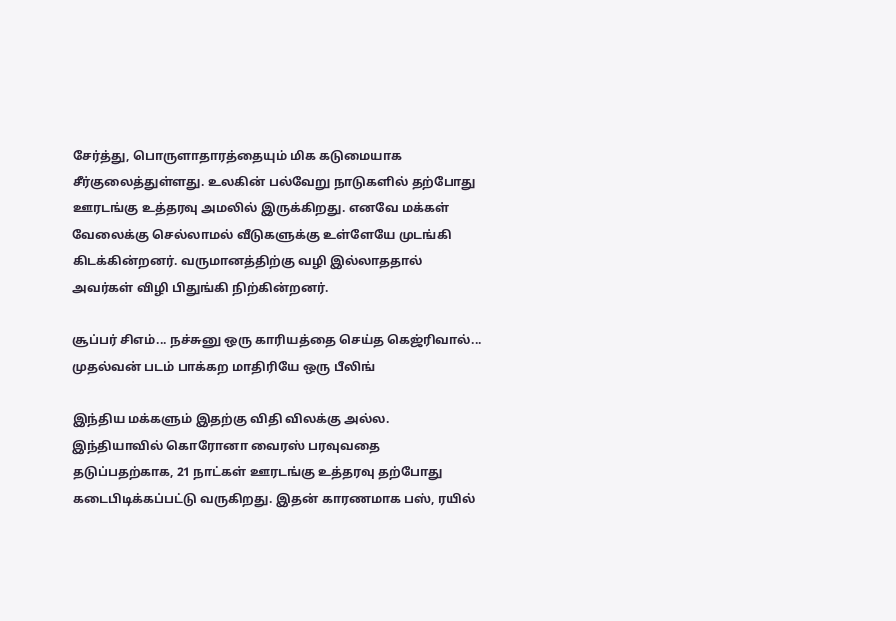சேர்த்து, பொருளாதாரத்தையும் மிக கடுமையாக சீர்குலைத்துள்ளது. உலகின் பல்வேறு நாடுகளில் தற்போது ஊரடங்கு உத்தரவு அமலில் இருக்கிறது. எனவே மக்கள் வேலைக்கு செல்லாமல் வீடுகளுக்கு உள்ளேயே முடங்கி கிடக்கின்றனர். வருமானத்திற்கு வழி இல்லாததால் அவர்கள் விழி பிதுங்கி நிற்கின்றனர்.

சூப்பர் சிஎம்... நச்சுனு ஒரு காரியத்தை செய்த கெஜ்ரிவால்... முதல்வன் படம் பாக்கற மாதிரியே ஒரு பீலிங்

இந்திய மக்களும் இதற்கு விதி விலக்கு அல்ல. இந்தியாவில் கொரோனா வைரஸ் பரவுவதை தடுப்பதற்காக, 21 நாட்கள் ஊரடங்கு உத்தரவு தற்போது கடைபிடிக்கப்பட்டு வருகிறது. இதன் காரணமாக பஸ், ரயில்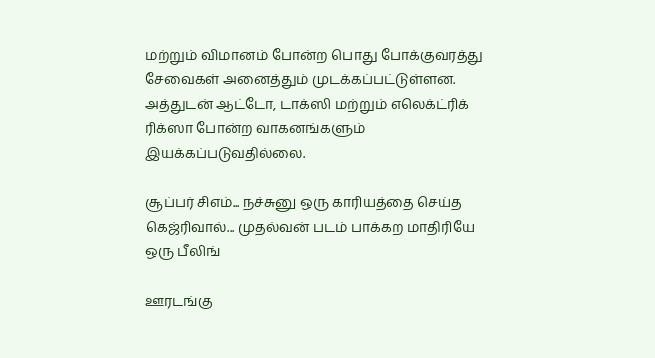மற்றும் விமானம் போன்ற பொது போக்குவரத்து சேவைகள் அனைத்தும் முடக்கப்பட்டுள்ளன. அத்துடன் ஆட்டோ, டாக்ஸி மற்றும் எலெக்ட்ரிக் ரிக்ஸா போன்ற வாகனங்களும் இயக்கப்படுவதில்லை.

சூப்பர் சிஎம்... நச்சுனு ஒரு காரியத்தை செய்த கெஜ்ரிவால்... முதல்வன் படம் பாக்கற மாதிரியே ஒரு பீலிங்

ஊரடங்கு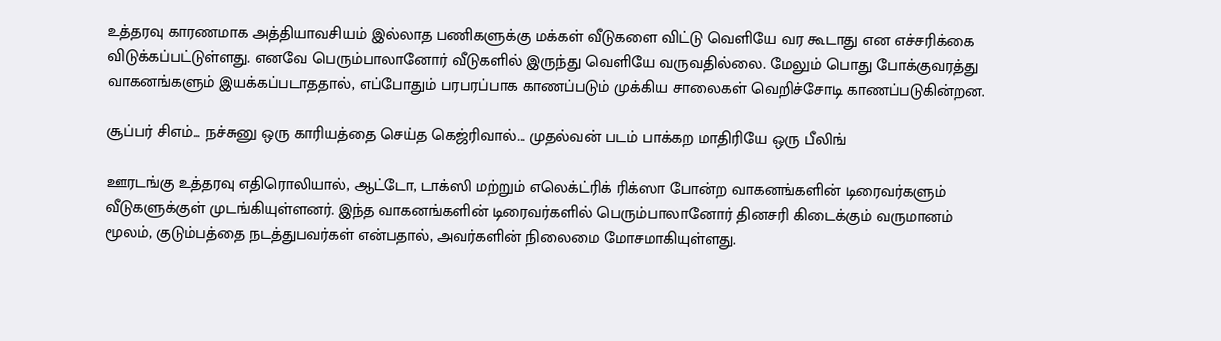உத்தரவு காரணமாக அத்தியாவசியம் இல்லாத பணிகளுக்கு மக்கள் வீடுகளை விட்டு வெளியே வர கூடாது என எச்சரிக்கை விடுக்கப்பட்டுள்ளது. எனவே பெரும்பாலானோர் வீடுகளில் இருந்து வெளியே வருவதில்லை. மேலும் பொது போக்குவரத்து வாகனங்களும் இயக்கப்படாததால், எப்போதும் பரபரப்பாக காணப்படும் முக்கிய சாலைகள் வெறிச்சோடி காணப்படுகின்றன.

சூப்பர் சிஎம்... நச்சுனு ஒரு காரியத்தை செய்த கெஜ்ரிவால்... முதல்வன் படம் பாக்கற மாதிரியே ஒரு பீலிங்

ஊரடங்கு உத்தரவு எதிரொலியால், ஆட்டோ, டாக்ஸி மற்றும் எலெக்ட்ரிக் ரிக்ஸா போன்ற வாகனங்களின் டிரைவர்களும் வீடுகளுக்குள் முடங்கியுள்ளனர். இந்த வாகனங்களின் டிரைவர்களில் பெரும்பாலானோர் தினசரி கிடைக்கும் வருமானம் மூலம், குடும்பத்தை நடத்துபவர்கள் என்பதால், அவர்களின் நிலைமை மோசமாகியுள்ளது.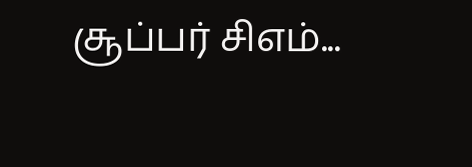சூப்பர் சிஎம்...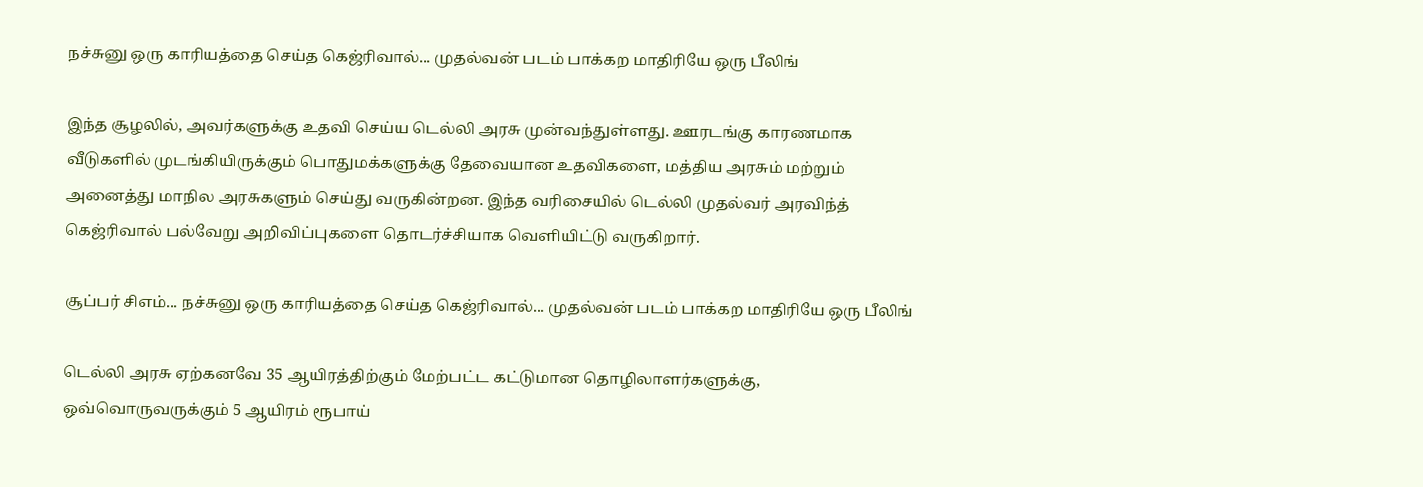நச்சுனு ஒரு காரியத்தை செய்த கெஜ்ரிவால்... முதல்வன் படம் பாக்கற மாதிரியே ஒரு பீலிங்

இந்த சூழலில், அவர்களுக்கு உதவி செய்ய டெல்லி அரசு முன்வந்துள்ளது. ஊரடங்கு காரணமாக வீடுகளில் முடங்கியிருக்கும் பொதுமக்களுக்கு தேவையான உதவிகளை, மத்திய அரசும் மற்றும் அனைத்து மாநில அரசுகளும் செய்து வருகின்றன. இந்த வரிசையில் டெல்லி முதல்வர் அரவிந்த் கெஜ்ரிவால் பல்வேறு அறிவிப்புகளை தொடர்ச்சியாக வெளியிட்டு வருகிறார்.

சூப்பர் சிஎம்... நச்சுனு ஒரு காரியத்தை செய்த கெஜ்ரிவால்... முதல்வன் படம் பாக்கற மாதிரியே ஒரு பீலிங்

டெல்லி அரசு ஏற்கனவே 35 ஆயிரத்திற்கும் மேற்பட்ட கட்டுமான தொழிலாளர்களுக்கு, ஒவ்வொருவருக்கும் 5 ஆயிரம் ரூபாய்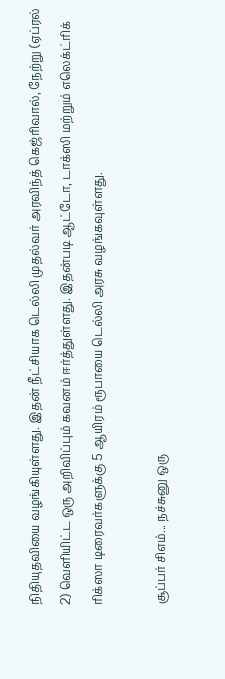நிதியுதவியை வழங்கியுள்ளது. இதன் நீட்சியாக டெல்லி முதல்வர் அரவிந்த் கெஜ்ரிவால், நேற்று (ஏப்ரல் 2) வெளியிட்ட ஒரு அறிவிப்பும் கவனம் ஈர்த்துள்ளது. இதன்படி ஆட்டோ, டாக்ஸி மற்றும் எலெக்ட்ரிக் ரிக்ஸா டிரைவர்களுக்கு 5 ஆயிரம் ரூபாயை டெல்லி அரசு வழங்கவுள்ளது.

சூப்பர் சிஎம்... நச்சுனு ஒரு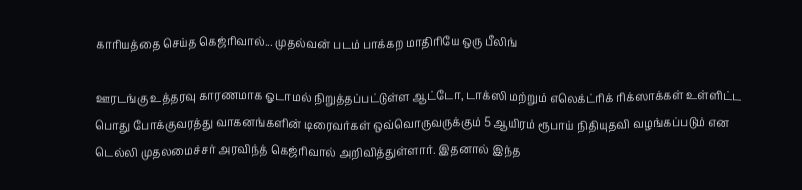காரியத்தை செய்த கெஜ்ரிவால்... முதல்வன் படம் பாக்கற மாதிரியே ஒரு பீலிங்

ஊரடங்கு உத்தரவு காரணமாக ஓடாமல் நிறுத்தப்பட்டுள்ள ஆட்டோ, டாக்ஸி மற்றும் எலெக்ட்ரிக் ரிக்ஸாக்கள் உள்ளிட்ட பொது போக்குவரத்து வாகனங்களின் டிரைவர்கள் ஒவ்வொருவருக்கும் 5 ஆயிரம் ரூபாய் நிதியுதவி வழங்கப்படும் என டெல்லி முதலமைச்சர் அரவிந்த் கெஜ்ரிவால் அறிவித்துள்ளார். இதனால் இந்த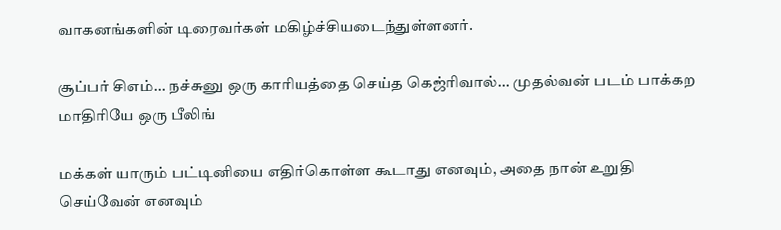வாகனங்களின் டிரைவர்கள் மகிழ்ச்சியடைந்துள்ளனர்.

சூப்பர் சிஎம்... நச்சுனு ஒரு காரியத்தை செய்த கெஜ்ரிவால்... முதல்வன் படம் பாக்கற மாதிரியே ஒரு பீலிங்

மக்கள் யாரும் பட்டினியை எதிர்கொள்ள கூடாது எனவும், அதை நான் உறுதி செய்வேன் எனவும்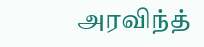அரவிந்த்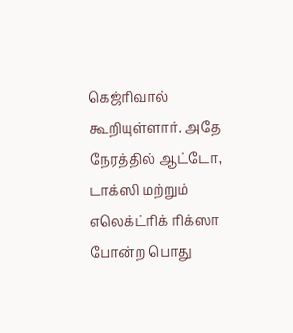கெஜ்ரிவால் கூறியுள்ளார். அதே நேரத்தில் ஆட்டோ, டாக்ஸி மற்றும் எலெக்ட்ரிக் ரிக்ஸா போன்ற பொது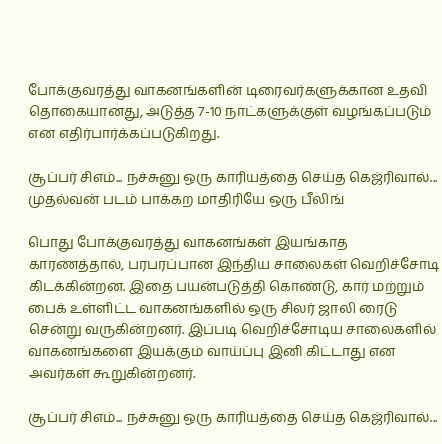போக்குவரத்து வாகனங்களின் டிரைவர்களுக்கான உதவி தொகையானது, அடுத்த 7-10 நாட்களுக்குள் வழங்கப்படும் என எதிர்பார்க்கப்படுகிறது.

சூப்பர் சிஎம்... நச்சுனு ஒரு காரியத்தை செய்த கெஜ்ரிவால்... முதல்வன் படம் பாக்கற மாதிரியே ஒரு பீலிங்

பொது போக்குவரத்து வாகனங்கள் இயங்காத காரணத்தால், பரபரப்பான இந்திய சாலைகள் வெறிச்சோடி கிடக்கின்றன. இதை பயன்படுத்தி கொண்டு, கார் மற்றும் பைக் உள்ளிட்ட வாகனங்களில் ஒரு சிலர் ஜாலி ரைடு சென்று வருகின்றனர். இப்படி வெறிச்சோடிய சாலைகளில் வாகனங்களை இயக்கும் வாய்ப்பு இனி கிட்டாது என அவர்கள் கூறுகின்றனர்.

சூப்பர் சிஎம்... நச்சுனு ஒரு காரியத்தை செய்த கெஜ்ரிவால்...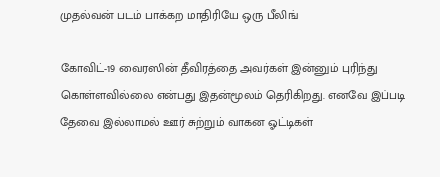முதல்வன் படம் பாக்கற மாதிரியே ஒரு பீலிங்

கோவிட்-19 வைரஸின் தீவிரத்தை அவர்கள் இன்னும் புரிந்து கொள்ளவில்லை என்பது இதன்மூலம் தெரிகிறது. எனவே இப்படி தேவை இல்லாமல் ஊர் சுற்றும் வாகன ஓட்டிகள்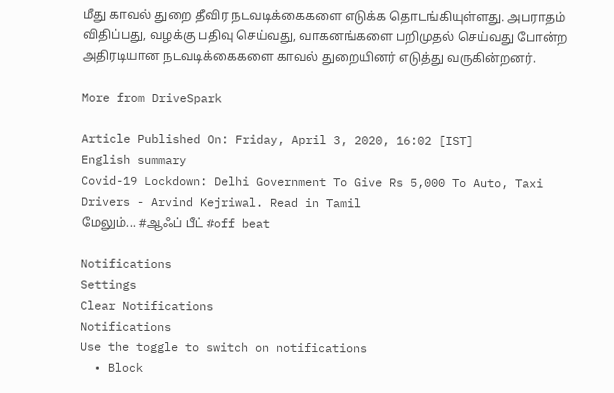மீது காவல் துறை தீவிர நடவடிக்கைகளை எடுக்க தொடங்கியுள்ளது. அபராதம் விதிப்பது, வழக்கு பதிவு செய்வது, வாகனங்களை பறிமுதல் செய்வது போன்ற அதிரடியான நடவடிக்கைகளை காவல் துறையினர் எடுத்து வருகின்றனர்.

More from DriveSpark

Article Published On: Friday, April 3, 2020, 16:02 [IST]
English summary
Covid-19 Lockdown: Delhi Government To Give Rs 5,000 To Auto, Taxi Drivers - Arvind Kejriwal. Read in Tamil
மேலும்... #ஆஃப் பீட் #off beat

Notifications
Settings
Clear Notifications
Notifications
Use the toggle to switch on notifications
  • Block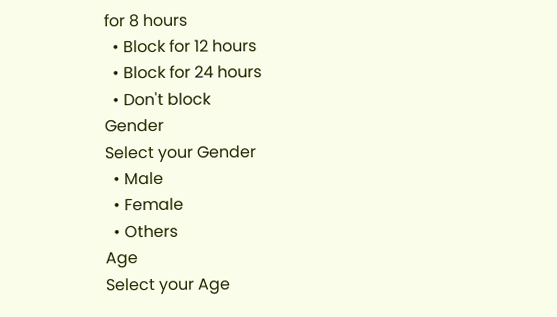for 8 hours
  • Block for 12 hours
  • Block for 24 hours
  • Don't block
Gender
Select your Gender
  • Male
  • Female
  • Others
Age
Select your Age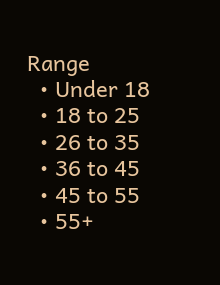Range
  • Under 18
  • 18 to 25
  • 26 to 35
  • 36 to 45
  • 45 to 55
  • 55+